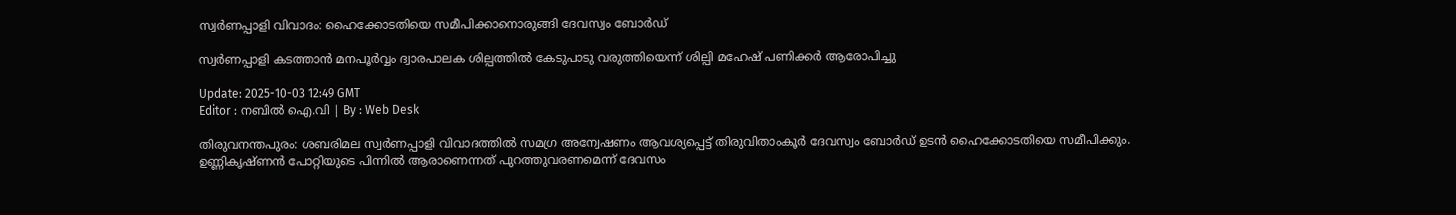സ്വർണപ്പാളി വിവാദം: ഹൈക്കോടതിയെ സമീപിക്കാനൊരുങ്ങി ദേവസ്വം ബോർഡ്

സ്വർണപ്പാളി കടത്താൻ മനപൂർവ്വം ദ്വാരപാലക ശില്പത്തിൽ കേടുപാടു വരുത്തിയെന്ന് ശില്പി മഹേഷ്‌ പണിക്കർ ആരോപിച്ചു

Update: 2025-10-03 12:49 GMT
Editor : നബിൽ ഐ.വി | By : Web Desk

തിരുവനന്തപുരം: ശബരിമല സ്വർണപ്പാളി വിവാദത്തിൽ സമഗ്ര അന്വേഷണം ആവശ്യപ്പെട്ട് തിരുവിതാംകൂർ ദേവസ്വം ബോർഡ് ഉടൻ ഹൈക്കോടതിയെ സമീപിക്കും. ഉണ്ണികൃഷ്ണൻ പോറ്റിയുടെ പിന്നിൽ ആരാണെന്നത് പുറത്തുവരണമെന്ന് ദേവസം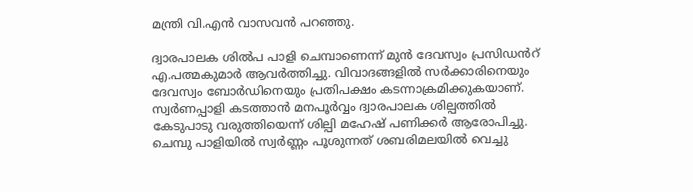മന്ത്രി വി.എൻ വാസവൻ പറഞ്ഞു.

ദ്വാരപാലക ശിൽപ പാളി ചെമ്പാണെന്ന് മുൻ ദേവസ്വം പ്രസിഡൻറ് എ.പത്മകുമാർ ആവർത്തിച്ചു. വിവാദങ്ങളിൽ സർക്കാരിനെയും ദേവസ്വം ബോർഡിനെയും പ്രതിപക്ഷം കടന്നാക്രമിക്കുകയാണ്. സ്വർണപ്പാളി കടത്താൻ മനപൂർവ്വം ദ്വാരപാലക ശില്പത്തിൽ കേടുപാടു വരുത്തിയെന്ന് ശില്പി മഹേഷ്‌ പണിക്കർ ആരോപിച്ചു. ചെമ്പു പാളിയിൽ സ്വർണ്ണം പൂശുന്നത് ശബരിമലയിൽ വെച്ചു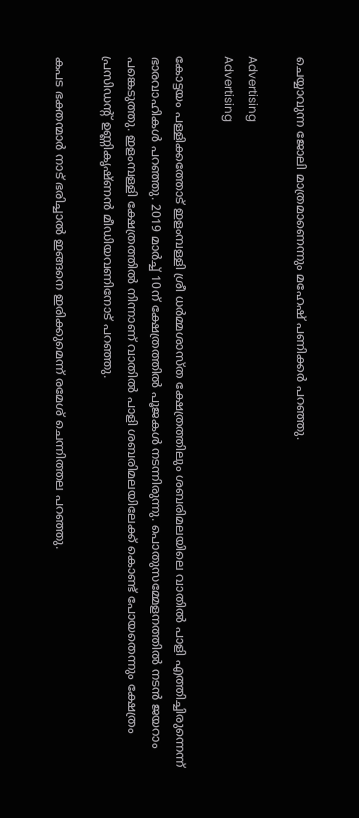ചെയ്യാവുന്ന ജോലി മാത്രമാണെന്നും മഹേഷ്‌ പണിക്കർ പറഞ്ഞു.

Advertising
Advertising

കോട്ടയം പള്ളിക്കത്തോട് ഇളംമ്പള്ളി ശ്രീ ധർമ്മശാസ്ത ക്ഷേത്രത്തിലും ശബരിമലയിലെ വാതിൽ പാളി എത്തിച്ചിരുന്നെന്ന് ഭാരവാഹികൾ പറഞ്ഞു. 2019 മാർച്ച്‌ 10ന് ക്ഷേത്രത്തിൽ പൂജകൾ നടന്നിരുന്നു. പൊതുസമ്മേളനത്തിൽ നടൻ ജയറാം പങ്കെടുത്തു. ഇളംമ്പള്ളി ക്ഷേത്രത്തിൽ നിന്നാണ് വാതിൽ പാളി ശബരിമലയിലേക്ക് കൊണ്ട് പോയതെന്നും ക്ഷേത്രം പ്രസിഡന്റ്‌ ഉണ്ണികൃഷ്ണൻ മീഡിയവണിനോട് പറഞ്ഞു.

കപട ഭക്തന്മാർ നാട് ഭരിച്ചാൽ ഇങ്ങനെ ഇരിക്കുമെന്ന് രമേശ് ചെന്നിത്തല പറഞ്ഞു.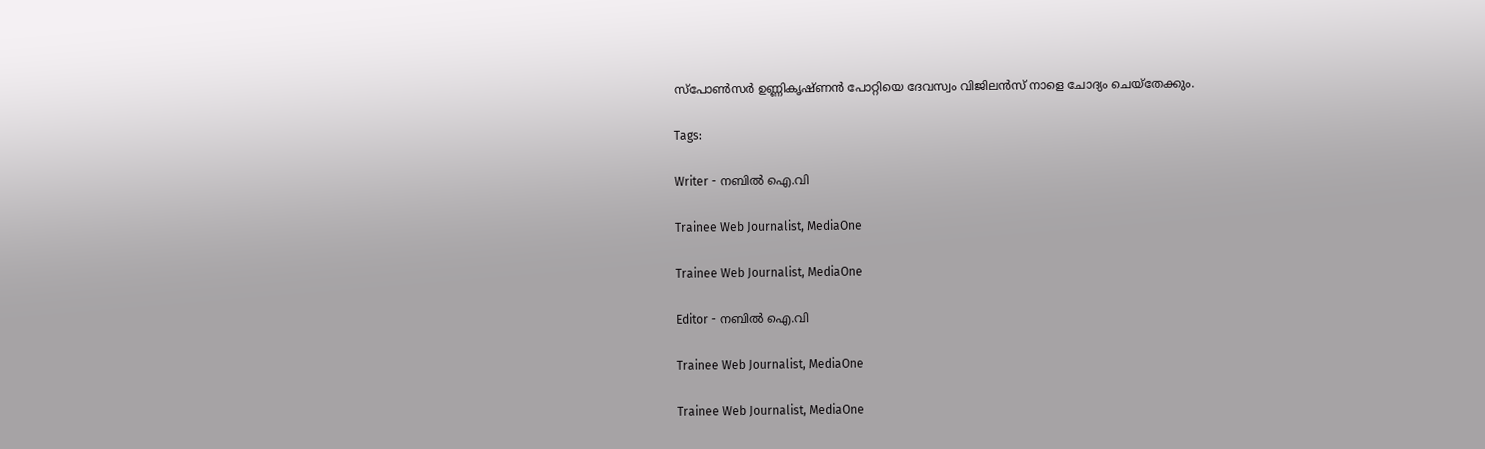സ്പോൺസർ ഉണ്ണികൃഷ്ണൻ പോറ്റിയെ ദേവസ്വം വിജിലൻസ് നാളെ ചോദ്യം ചെയ്തേക്കും.

Tags:

Writer - നബിൽ ഐ.വി

Trainee Web Journalist, MediaOne

Trainee Web Journalist, MediaOne

Editor - നബിൽ ഐ.വി

Trainee Web Journalist, MediaOne

Trainee Web Journalist, MediaOne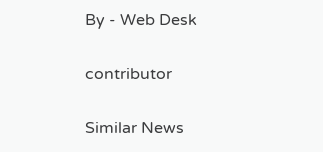By - Web Desk

contributor

Similar News